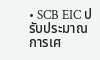• SCB EIC ปรับประมาณการเศ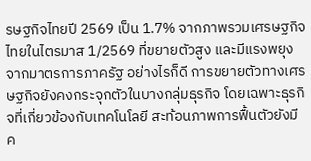รษฐกิจไทยปี 2569 เป็น 1.7% จากภาพรวมเศรษฐกิจไทยในไตรมาส 1/2569 ที่ขยายตัวสูง และมีแรงพยุงจากมาตรการภาครัฐ อย่างไรก็ดี การขยายตัวทางเศรษฐกิจยังคงกระจุกตัวในบางกลุ่มธุรกิจ โดยเฉพาะธุรกิจที่เกี่ยวข้องกับเทคโนโลยี สะท้อนภาพการฟื้นตัวยังมีค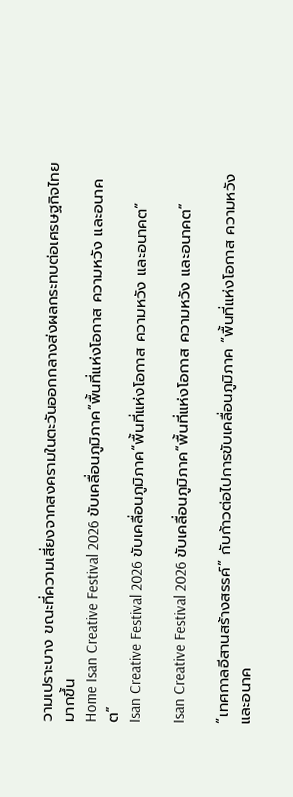วามเปราะบาง ขณะที่ความเสี่ยงจากสงครามในตะวันออกกลางส่งผลกระทบต่อเศรษฐกิจไทยมากขึ้น
Home Isan Creative Festival 2026 ขับเคลื่อนภูมิภาค“พื้นที่แห่งโอกาส ความหวัง และอนาคต”
Isan Creative Festival 2026 ขับเคลื่อนภูมิภาค“พื้นที่แห่งโอกาส ความหวัง และอนาคต”

Isan Creative Festival 2026 ขับเคลื่อนภูมิภาค“พื้นที่แห่งโอกาส ความหวัง และอนาคต”

“เทศกาลอีสานสร้างสรรค์” กับก้าวต่อไปการขับเคลื่อนภูมิภาค “พื้นที่แห่งโอกาส ความหวัง และอนาค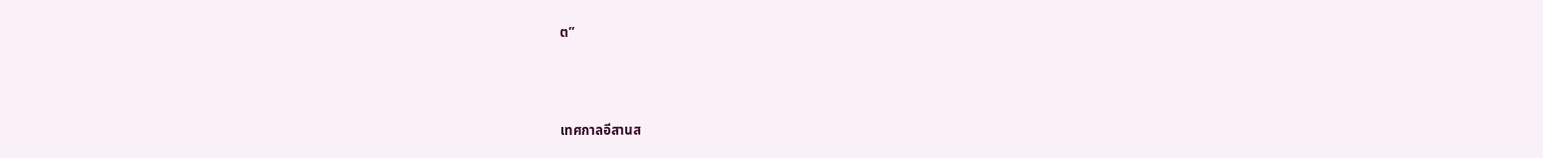ต”



เทศกาลอีสานส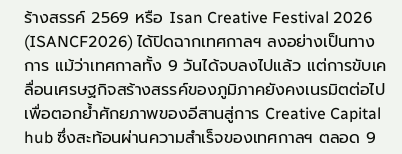ร้างสรรค์ 2569 หรือ Isan Creative Festival 2026 (ISANCF2026) ได้ปิดฉากเทศกาลฯ ลงอย่างเป็นทางการ แม้ว่าเทศกาลทั้ง 9 วันได้จบลงไปแล้ว แต่การขับเคลื่อนเศรษฐกิจสร้างสรรค์ของภูมิภาคยังคงเนรมิตต่อไปเพื่อตอกย้ำศักยภาพของอีสานสู่การ Creative Capital hub ซึ่งสะท้อนผ่านความสำเร็จของเทศกาลฯ ตลอด 9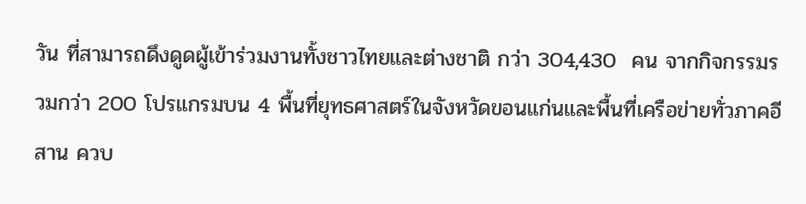วัน ที่สามารถดึงดูดผู้เข้าร่วมงานทั้งชาวไทยและต่างชาติ กว่า 304,430  คน จากกิจกรรมรวมกว่า 200 โปรแกรมบน 4 พื้นที่ยุทธศาสตร์ในจังหวัดขอนแก่นและพื้นที่เครือข่ายทั่วภาคอีสาน ควบ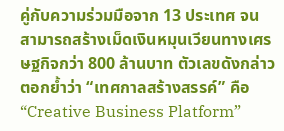คู่กับความร่วมมือจาก 13 ประเทศ จนสามารถสร้างเม็ดเงินหมุนเวียนทางเศรษฐกิจกว่า 800 ล้านบาท ตัวเลขดังกล่าวตอกย้ำว่า “เทศกาลสร้างสรรค์” คือ “Creative Business Platform”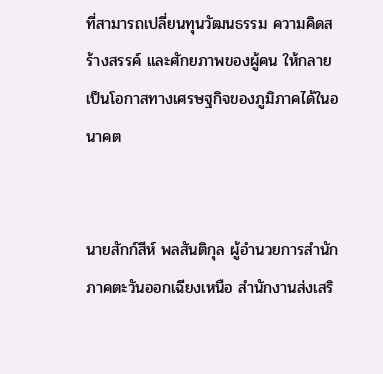ที่สามารถเปลี่ยนทุนวัฒนธรรม ความคิดสร้างสรรค์ และศักยภาพของผู้คน ให้กลายเป็นโอกาสทางเศรษฐกิจของภูมิภาคได้ในอนาคต


นายสักก์สีห์ พลสันติกุล ผู้อำนวยการสำนักภาคตะวันออกเฉียงเหนือ สำนักงานส่งเสริ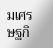มเศรษฐกิ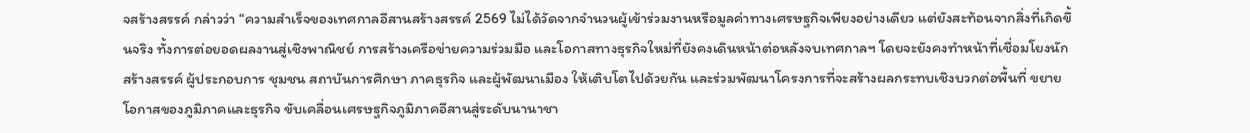จสร้างสรรค์ กล่าวว่า “ความสำเร็จของเทศกาลอีสานสร้างสรรค์ 2569 ไม่ได้วัดจากจำนวนผู้เข้าร่วมงานหรือมูลค่าทางเศรษฐกิจเพียงอย่างเดียว แต่ยังสะท้อนจากสิ่งที่เกิดขึ้นจริง ทั้งการต่อยอดผลงานสู่เชิงพาณิชย์ การสร้างเครือข่ายความร่วมมือ และโอกาสทางธุรกิจใหม่ที่ยังคงเดินหน้าต่อหลังจบเทศกาลฯ โดยจะยังคงทำหน้าที่เชื่อมโยงนักสร้างสรรค์ ผู้ประกอบการ ชุมชน สถาบันการศึกษา ภาคธุรกิจ และผู้พัฒนาเมือง ให้เติบโตไปด้วยกัน และร่วมพัฒนาโครงการที่จะสร้างผลกระทบเชิงบวกต่อพื้นที่ ขยายโอกาสของภูมิภาคและธุรกิจ ขับเคลื่อนเศรษฐกิจภูมิภาคอีสานสู่ระดับนานาชา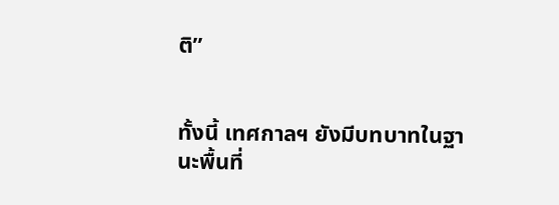ติ”


ทั้งนี้ เทศกาลฯ ยังมีบทบาทในฐานะพื้นที่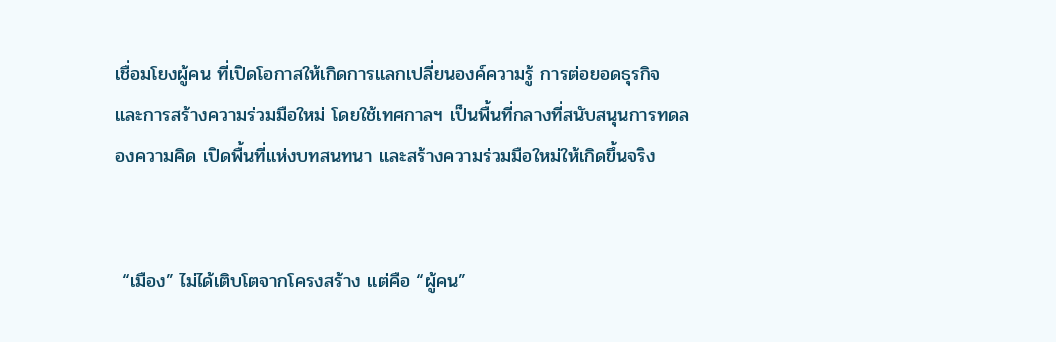เชื่อมโยงผู้คน ที่เปิดโอกาสให้เกิดการแลกเปลี่ยนองค์ความรู้ การต่อยอดธุรกิจ และการสร้างความร่วมมือใหม่ โดยใช้เทศกาลฯ เป็นพื้นที่กลางที่สนับสนุนการทดลองความคิด เปิดพื้นที่แห่งบทสนทนา และสร้างความร่วมมือใหม่ให้เกิดขึ้นจริง


 “เมือง” ไม่ได้เติบโตจากโครงสร้าง แต่คือ “ผู้คน”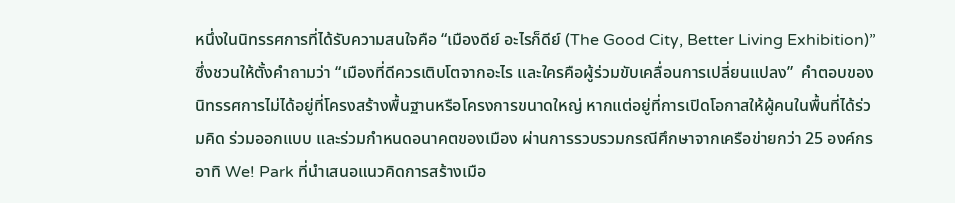หนึ่งในนิทรรศการที่ได้รับความสนใจคือ “เมืองดีย์ อะไรก็ดีย์ (The Good City, Better Living Exhibition)” ซึ่งชวนให้ตั้งคำถามว่า “เมืองที่ดีควรเติบโตจากอะไร และใครคือผู้ร่วมขับเคลื่อนการเปลี่ยนแปลง”  คำตอบของนิทรรศการไม่ได้อยู่ที่โครงสร้างพื้นฐานหรือโครงการขนาดใหญ่ หากแต่อยู่ที่การเปิดโอกาสให้ผู้คนในพื้นที่ได้ร่วมคิด ร่วมออกแบบ และร่วมกำหนดอนาคตของเมือง ผ่านการรวบรวมกรณีศึกษาจากเครือข่ายกว่า 25 องค์กร อาทิ We! Park ที่นำเสนอแนวคิดการสร้างเมือ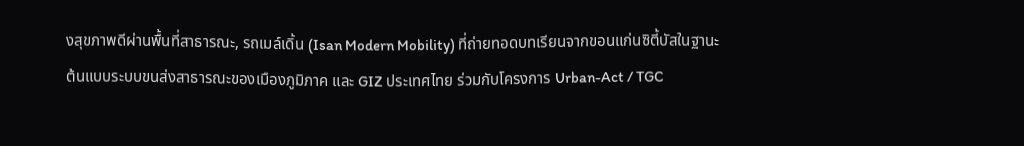งสุขภาพดีผ่านพื้นที่สาธารณะ, รถเมล์เดิ้น (Isan Modern Mobility) ที่ถ่ายทอดบทเรียนจากขอนแก่นซิตี้บัสในฐานะต้นแบบระบบขนส่งสาธารณะของเมืองภูมิภาค และ GIZ ประเทศไทย ร่วมกับโครงการ Urban-Act / TGC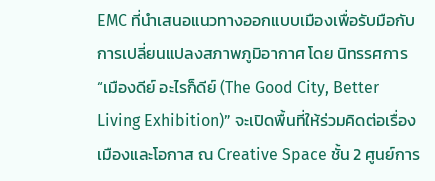EMC ที่นำเสนอแนวทางออกแบบเมืองเพื่อรับมือกับการเปลี่ยนแปลงสภาพภูมิอากาศ โดย นิทรรศการ “เมืองดีย์ อะไรก็ดีย์ (The Good City, Better Living Exhibition)” จะเปิดพื้นที่ให้ร่วมคิดต่อเรื่องเมืองและโอกาส ณ Creative Space ชั้น 2 ศูนย์การ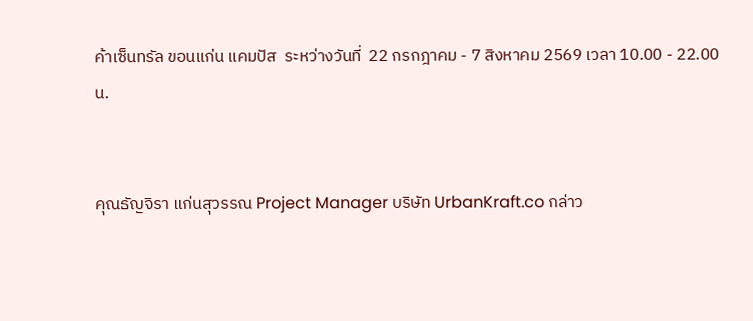ค้าเซ็นทรัล ขอนแก่น แคมปัส  ระหว่างวันที่  22 กรกฎาคม - 7 สิงหาคม 2569 เวลา 10.00 - 22.00น.


คุณธัญจิรา แก่นสุวรรณ Project Manager บริษัท UrbanKraft.co กล่าว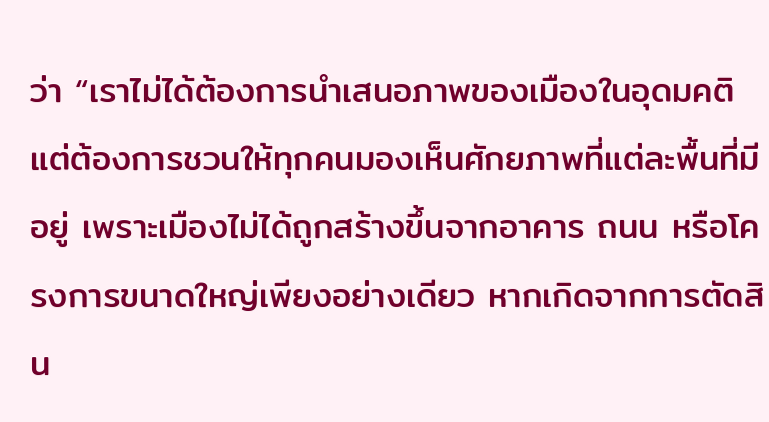ว่า “เราไม่ได้ต้องการนำเสนอภาพของเมืองในอุดมคติ แต่ต้องการชวนให้ทุกคนมองเห็นศักยภาพที่แต่ละพื้นที่มีอยู่ เพราะเมืองไม่ได้ถูกสร้างขึ้นจากอาคาร ถนน หรือโครงการขนาดใหญ่เพียงอย่างเดียว หากเกิดจากการตัดสิน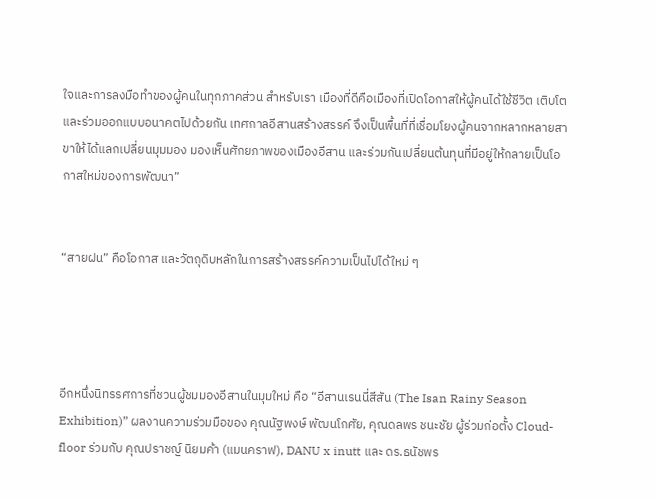ใจและการลงมือทำของผู้คนในทุกภาคส่วน สำหรับเรา เมืองที่ดีคือเมืองที่เปิดโอกาสให้ผู้คนได้ใช้ชีวิต เติบโต และร่วมออกแบบอนาคตไปด้วยกัน เทศกาลอีสานสร้างสรรค์ จึงเป็นพื้นที่ที่เชื่อมโยงผู้คนจากหลากหลายสาขาให้ได้แลกเปลี่ยนมุมมอง มองเห็นศักยภาพของเมืองอีสาน และร่วมกันเปลี่ยนต้นทุนที่มีอยู่ให้กลายเป็นโอกาสใหม่ของการพัฒนา”


“สายฝน” คือโอกาส และวัตถุดิบหลักในการสร้างสรรค์ความเป็นไปได้ใหม่ ๆ




อีกหนึ่งนิทรรศการที่ชวนผู้ชมมองอีสานในมุมใหม่ คือ “อีสานเรนนี่สีสัน (The Isan Rainy Season Exhibition)” ผลงานความร่วมมือของ คุณนัฐพงษ์ พัฒนโกศัย, คุณดลพร ชนะชัย ผู้ร่วมก่อตั้ง Cloud-floor ร่วมกับ คุณปราชญ์ นิยมค้า (แมนคราฟ), DANU x inutt และ ดร.ธนัชพร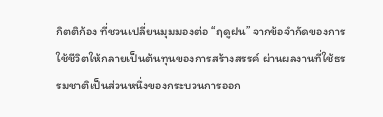กิตติก้อง ที่ชวนเปลี่ยนมุมมองต่อ “ฤดูฝน” จากข้อจำกัดของการใช้ชีวิตให้กลายเป็นต้นทุนของการสร้างสรรค์ ผ่านผลงานที่ใช้ธรรมชาติเป็นส่วนหนึ่งของกระบวนการออก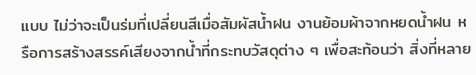แบบ ไม่ว่าจะเป็นร่มที่เปลี่ยนสีเมื่อสัมผัสน้ำฝน งานย้อมผ้าจากหยดน้ำฝน หรือการสร้างสรรค์เสียงจากน้ำที่กระทบวัสดุต่าง ๆ เพื่อสะท้อนว่า สิ่งที่หลาย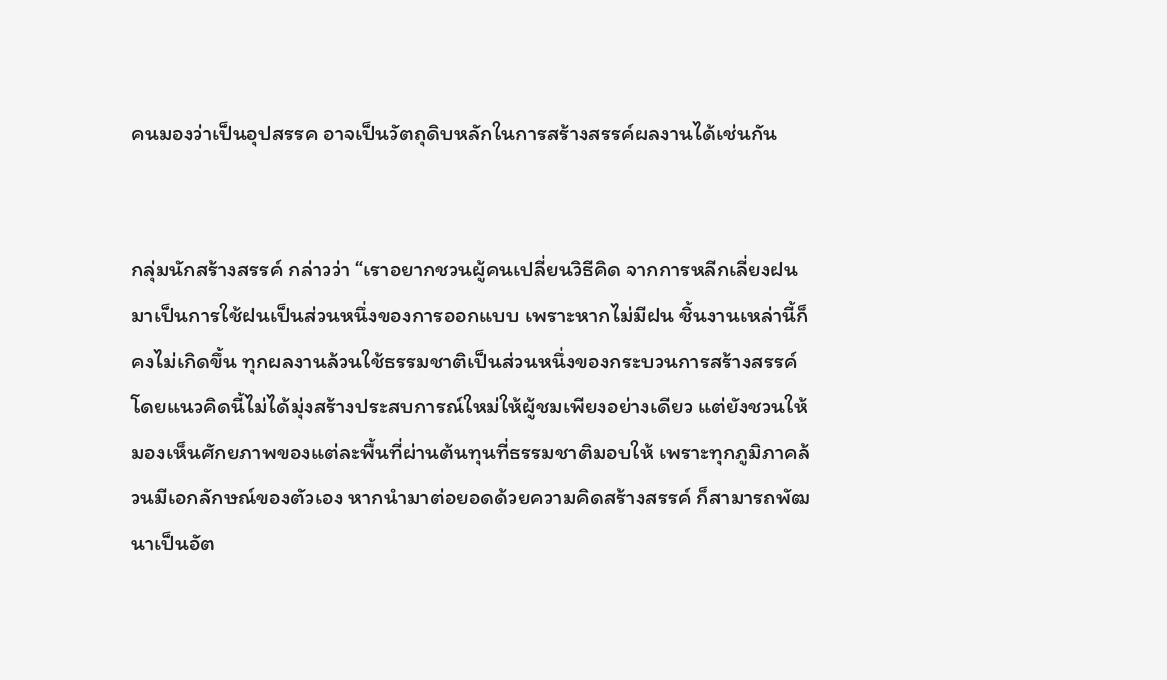คนมองว่าเป็นอุปสรรค อาจเป็นวัตถุดิบหลักในการสร้างสรรค์ผลงานได้เช่นกัน


กลุ่มนักสร้างสรรค์ กล่าวว่า “เราอยากชวนผู้คนเปลี่ยนวิธีคิด จากการหลีกเลี่ยงฝน มาเป็นการใช้ฝนเป็นส่วนหนึ่งของการออกแบบ เพราะหากไม่มีฝน ชิ้นงานเหล่านี้ก็คงไม่เกิดขึ้น ทุกผลงานล้วนใช้ธรรมชาติเป็นส่วนหนึ่งของกระบวนการสร้างสรรค์ โดยแนวคิดนี้ไม่ได้มุ่งสร้างประสบการณ์ใหม่ให้ผู้ชมเพียงอย่างเดียว แต่ยังชวนให้มองเห็นศักยภาพของแต่ละพื้นที่ผ่านต้นทุนที่ธรรมชาติมอบให้ เพราะทุกภูมิภาคล้วนมีเอกลักษณ์ของตัวเอง หากนำมาต่อยอดด้วยความคิดสร้างสรรค์ ก็สามารถพัฒนาเป็นอัต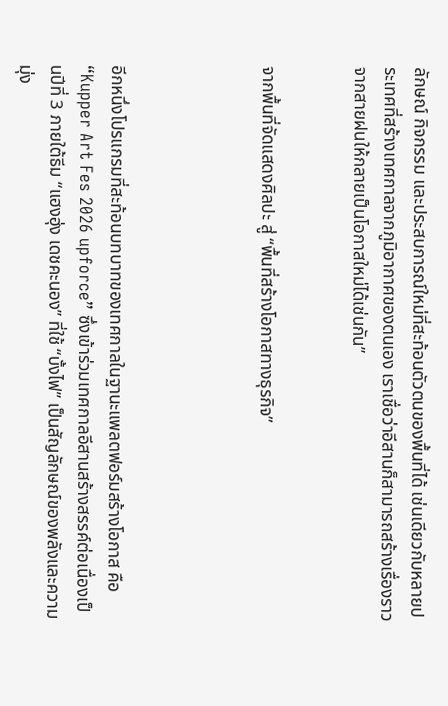ลักษณ์ กิจกรรม และประสบการณ์ใหม่ที่สะท้อนตัวตนของพื้นที่ได้ เช่นเดียวกับหลายประเทศที่สร้างเทศกาลจากภูมิอากาศของตนเอง เราเชื่อว่าอีสานก็สามารถสร้างเรื่องราวจากสายฝนให้กลายเป็นโอกาสใหม่ได้เช่นกัน”


จากพื้นที่จัดแสดงศิลปะ สู่ “พื้นที่สร้างโอกาสทางธุรกิจ”




อีกหนึ่งโปรแกรมที่สะท้อนบทบาทของเทศกาลในฐานะแพลตฟอร์มสร้างโอกาส คือ “Kupper Art Fes 2026 upforce” ซึ่งเข้าร่วมเทศกาลอีสานสร้างสรรค์ต่อเนื่องเป็นปีที่ 3 ภายใต้ธีม “แฮงฮุ่ง เดชคะนอง” ที่ใช้ “บั้งไฟ” เป็นสัญลักษณ์ของพลังและความมุ่ง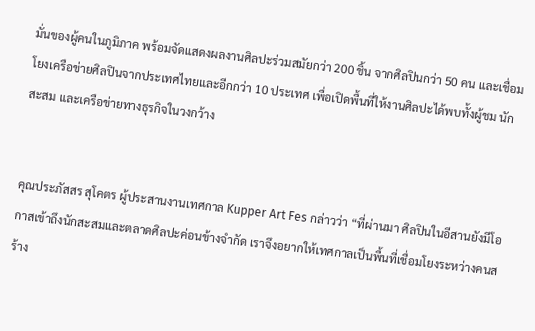มั่นของผู้คนในภูมิภาค พร้อมจัดแสดงผลงานศิลปะร่วมสมัยกว่า 200 ชิ้น จากศิลปินกว่า 50 คน และเชื่อมโยงเครือข่ายศิลปินจากประเทศไทยและอีกกว่า 10 ประเทศ เพื่อเปิดพื้นที่ให้งานศิลปะได้พบทั้งผู้ชม นักสะสม และเครือข่ายทางธุรกิจในวงกว้าง


คุณประภัสสร สุโคตร ผู้ประสานงานเทศกาล Kupper Art Fes กล่าวว่า “ที่ผ่านมา ศิลปินในอีสานยังมีโอกาสเข้าถึงนักสะสมและตลาดศิลปะค่อนข้างจำกัด เราจึงอยากให้เทศกาลเป็นพื้นที่เชื่อมโยงระหว่างคนสร้าง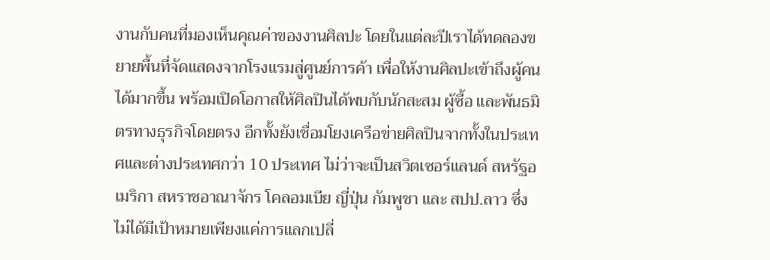งานกับคนที่มองเห็นคุณค่าของงานศิลปะ โดยในแต่ละปีเราได้ทดลองขยายพื้นที่จัดแสดงจากโรงแรมสู่ศูนย์การค้า เพื่อให้งานศิลปะเข้าถึงผู้คนได้มากขึ้น พร้อมเปิดโอกาสให้ศิลปินได้พบกับนักสะสม ผู้ซื้อ และพันธมิตรทางธุรกิจโดยตรง อีกทั้งยังเชื่อมโยงเครือข่ายศิลปินจากทั้งในประเทศและต่างประเทศกว่า 10 ประเทศ ไม่ว่าจะเป็นสวิตเซอร์แลนด์ สหรัฐอเมริกา สหราชอาณาจักร โคลอมเบีย ญี่ปุ่น กัมพูชา และ สปป.ลาว ซึ่งไม่ได้มีเป้าหมายเพียงแค่การแลกเปลี่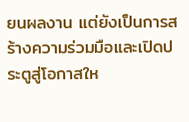ยนผลงาน แต่ยังเป็นการสร้างความร่วมมือและเปิดประตูสู่โอกาสให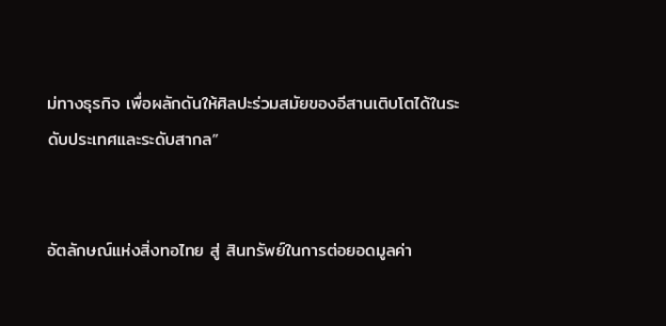ม่ทางธุรกิจ เพื่อผลักดันให้ศิลปะร่วมสมัยของอีสานเติบโตได้ในระดับประเทศและระดับสากล”


อัตลักษณ์แห่งสิ่งทอไทย สู่ สินทรัพย์ในการต่อยอดมูลค่า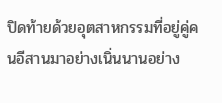ปิดท้ายด้วยอุตสาหกรรมที่อยู่คู่คนอีสานมาอย่างเนิ่นนานอย่าง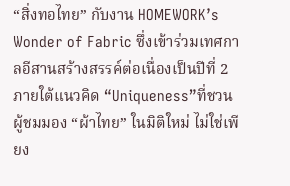“สิ่งทอไทย” กับงาน HOMEWORK’s Wonder of Fabric ซึ่งเข้าร่วมเทศกาลอีสานสร้างสรรค์ต่อเนื่องเป็นปีที่ 2 ภายใต้แนวคิด “Uniqueness”ที่ชวนผู้ชมมอง “ผ้าไทย” ในมิติใหม่ ไม่ใช่เพียง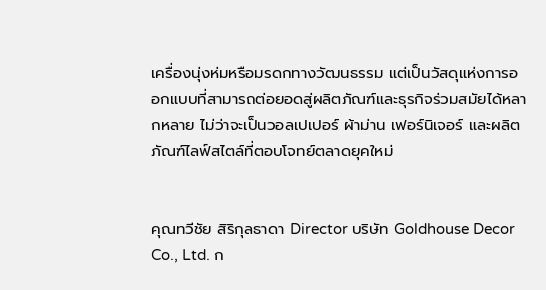เครื่องนุ่งห่มหรือมรดกทางวัฒนธรรม แต่เป็นวัสดุแห่งการออกแบบที่สามารถต่อยอดสู่ผลิตภัณฑ์และธุรกิจร่วมสมัยได้หลากหลาย ไม่ว่าจะเป็นวอลเปเปอร์ ผ้าม่าน เฟอร์นิเจอร์ และผลิตภัณฑ์ไลฟ์สไตล์ที่ตอบโจทย์ตลาดยุคใหม่


คุณทวีชัย สิริกุลธาดา Director บริษัท Goldhouse Decor Co., Ltd. ก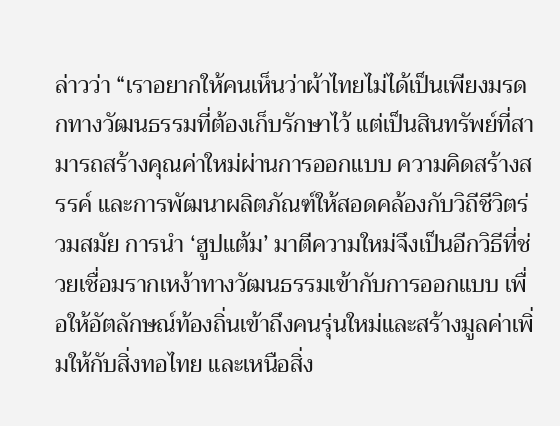ล่าวว่า “เราอยากให้คนเห็นว่าผ้าไทยไม่ได้เป็นเพียงมรดกทางวัฒนธรรมที่ต้องเก็บรักษาไว้ แต่เป็นสินทรัพย์ที่สามารถสร้างคุณค่าใหม่ผ่านการออกแบบ ความคิดสร้างสรรค์ และการพัฒนาผลิตภัณฑ์ให้สอดคล้องกับวิถีชีวิตร่วมสมัย การนำ ‘ฮูปแต้ม’ มาตีความใหม่จึงเป็นอีกวิธีที่ช่วยเชื่อมรากเหง้าทางวัฒนธรรมเข้ากับการออกแบบ เพื่อให้อัตลักษณ์ท้องถิ่นเข้าถึงคนรุ่นใหม่และสร้างมูลค่าเพิ่มให้กับสิ่งทอไทย และเหนือสิ่ง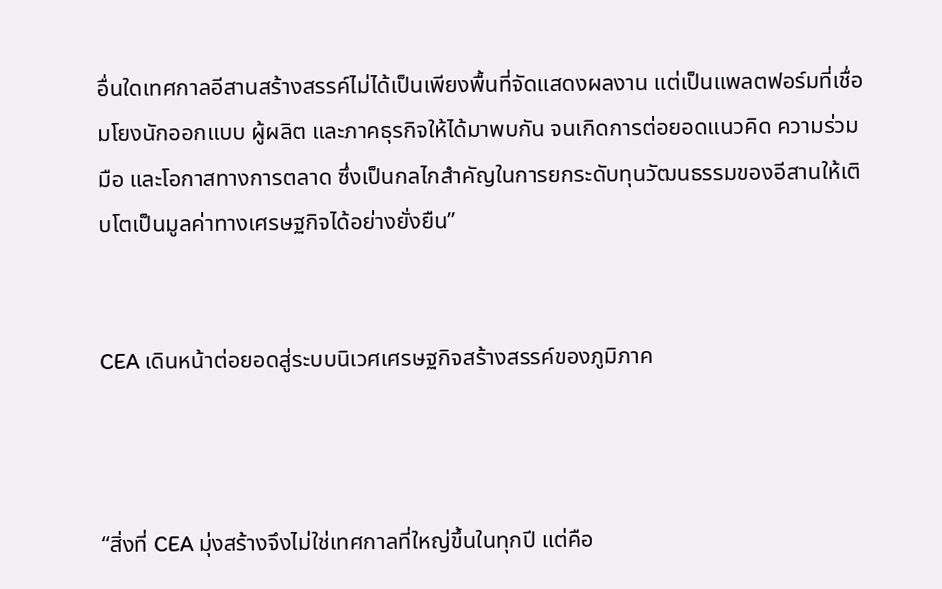อื่นใดเทศกาลอีสานสร้างสรรค์ไม่ได้เป็นเพียงพื้นที่จัดแสดงผลงาน แต่เป็นแพลตฟอร์มที่เชื่อมโยงนักออกแบบ ผู้ผลิต และภาคธุรกิจให้ได้มาพบกัน จนเกิดการต่อยอดแนวคิด ความร่วมมือ และโอกาสทางการตลาด ซึ่งเป็นกลไกสำคัญในการยกระดับทุนวัฒนธรรมของอีสานให้เติบโตเป็นมูลค่าทางเศรษฐกิจได้อย่างยั่งยืน”


CEA เดินหน้าต่อยอดสู่ระบบนิเวศเศรษฐกิจสร้างสรรค์ของภูมิภาค



“สิ่งที่ CEA มุ่งสร้างจึงไม่ใช่เทศกาลที่ใหญ่ขึ้นในทุกปี แต่คือ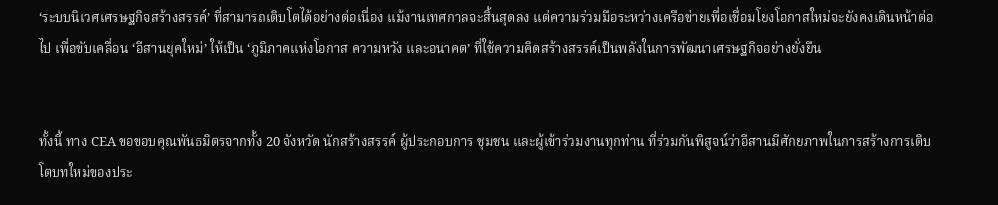‘ระบบนิเวศเศรษฐกิจสร้างสรรค์’ ที่สามารถเติบโตได้อย่างต่อเนื่อง แม้งานเทศกาลจะสิ้นสุดลง แต่ความร่วมมือระหว่างเครือข่ายเพื่อเชื่อมโยงโอกาสใหม่จะยังคงเดินหน้าต่อไป เพื่อขับเคลื่อน ‘อีสานยุคใหม่’ ให้เป็น ‘ภูมิภาคแห่งโอกาส ความหวัง และอนาคต’ ที่ใช้ความคิดสร้างสรรค์เป็นพลังในการพัฒนาเศรษฐกิจอย่างยั่งยืน


ทั้งนี้ ทาง CEA ขอขอบคุณพันธมิตรจากทั้ง 20 จังหวัด นักสร้างสรรค์ ผู้ประกอบการ ชุมชน และผู้เข้าร่วมงานทุกท่าน ที่ร่วมกันพิสูจน์ว่าอีสานมีศักยภาพในการสร้างการเติบโตบทใหม่ของประ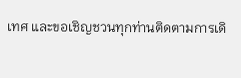เทศ และขอเชิญชวนทุกท่านติดตามการเดิ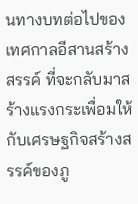นทางบทต่อไปของเทศกาลอีสานสร้างสรรค์ ที่จะกลับมาสร้างแรงกระเพื่อมให้กับเศรษฐกิจสร้างสรรค์ของภู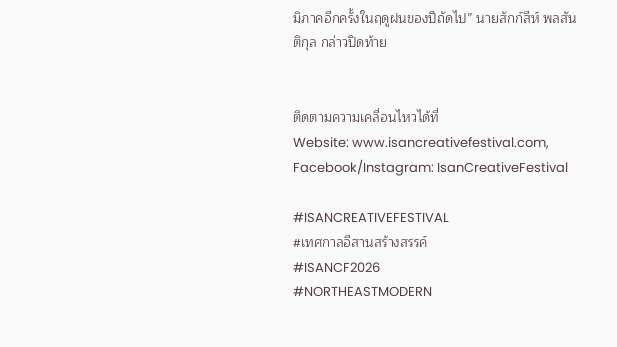มิภาคอีกครั้งในฤดูฝนของปีถัดไป” นายสักก์สีห์ พลสันติกุล กล่าวปิดท้าย


ติดตามความเคลื่อนไหวได้ที่
Website: www.isancreativefestival.com,
Facebook/Instagram: IsanCreativeFestival

#ISANCREATIVEFESTIVAL
#เทศกาลอีสานสร้างสรรค์
#ISANCF2026
#NORTHEASTMODERN